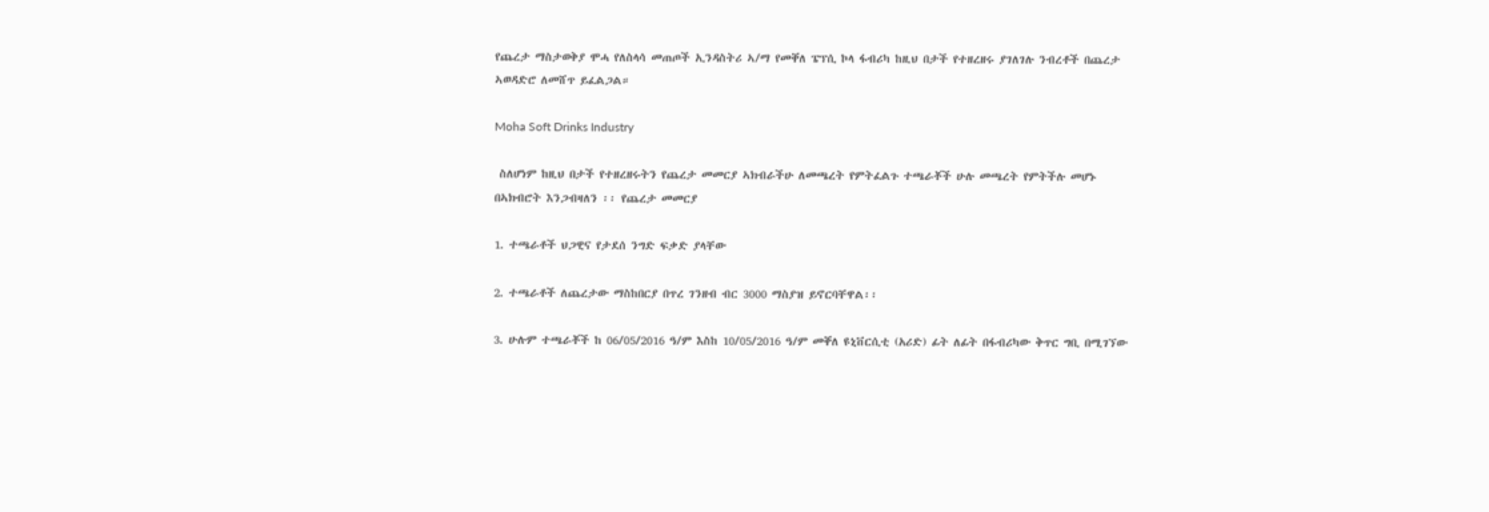የጨረታ ማስታወቅያ ሞሓ የለስላሳ መጠጦች ኢንዳስትሪ ኣ/ማ የመቐለ ፔፕሲ ኮላ ፋብሪካ ከዚህ በታች የተዘረዘሩ ያገለገሉ ንብረቶች በጨረታ ኣወዳድሮ ለመሸጥ ይፈልጋል።

Moha Soft Drinks Industry

 ስለሆነም ከዚህ በታች የተዘረዘሩትን የጨረታ መመርያ ኣክብራችሁ ለመጫረት የምትፈልጉ ተጫራቾች ሁሉ መጫረት የምትችሉ መሆኑ በኣክብሮት እንጋብዛለን ፡፡ የጨረታ መመርያ

1. ተጫራቶች ህጋዊና የታደሰ ንግድ ፍቃድ ያላቸው

2. ተጫራቶች ለጨረታው ማስከበርያ በጥረ ገንዘብ ብር 3000 ማስያዝ ይኖርባቸዋል፡፡

3. ሁሉም ተጫራቾች ከ 06/05/2016 ዓ/ም እስከ 10/05/2016 ዓ/ም መቐለ ዩኒቨርሲቲ (አሪድ) ፊት ለፊት በፋብሪካው ቅጥር ግቢ በሚገኘው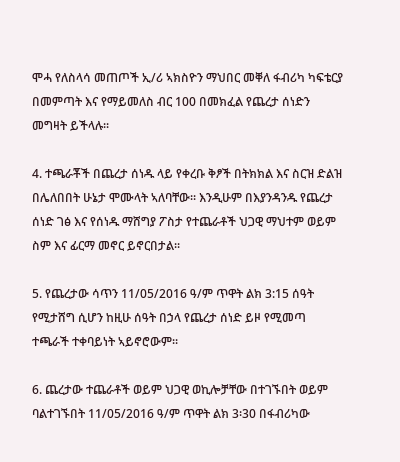ሞሓ የለስላሳ መጠጦች ኢ/ሪ ኣክስዮን ማህበር መቐለ ፋብሪካ ካፍቴርያ በመምጣት እና የማይመለስ ብር 100 በመክፈል የጨረታ ሰነድን መግዛት ይችላሉ፡፡

4. ተጫራቾች በጨረታ ሰነዱ ላይ የቀረቡ ቅፆች በትክክል እና ስርዝ ድልዝ በሌለበበት ሁኔታ ሞሙላት ኣለባቸው፡፡ እንዲሁም በእያንዳንዱ የጨረታ ሰነድ ገፅ እና የሰነዱ ማሸግያ ፖስታ የተጨራቶች ህጋዊ ማህተም ወይም ስም እና ፊርማ መኖር ይኖርበታል፡፡

5. የጨረታው ሳጥን 11/05/2016 ዓ/ም ጥዋት ልክ 3:15 ሰዓት የሚታሸግ ሲሆን ከዚሁ ሰዓት በኃላ የጨረታ ሰነድ ይዞ የሚመጣ ተጫራች ተቀባይነት ኣይኖሮውም፡፡

6. ጨረታው ተጨራቶች ወይም ህጋዊ ወኪሎቻቸው በተገኙበት ወይም ባልተገኙበት 11/05/2016 ዓ/ም ጥዋት ልክ 3፡30 በፋብሪካው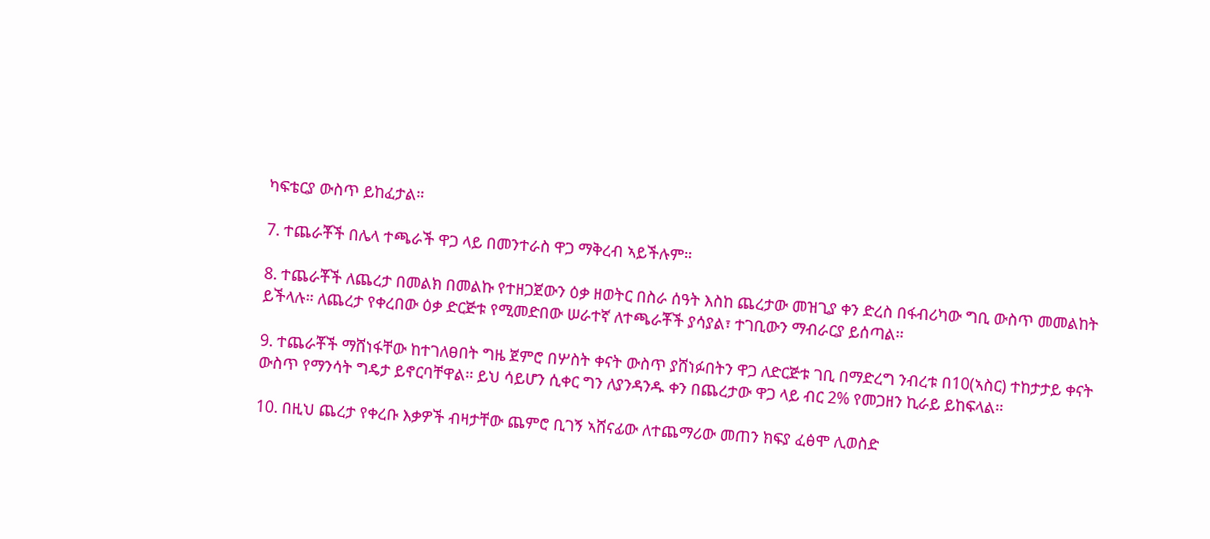ካፍቴርያ ውስጥ ይከፈታል።

7. ተጨራቾች በሌላ ተጫራች ዋጋ ላይ በመንተራስ ዋጋ ማቅረብ ኣይችሉም።

8. ተጨራቾች ለጨረታ በመልክ በመልኩ የተዘጋጀውን ዕቃ ዘወትር በስራ ሰዓት እስከ ጨረታው መዝጊያ ቀን ድረስ በፋብሪካው ግቢ ውስጥ መመልከት ይችላሉ። ለጨረታ የቀረበው ዕቃ ድርጅቱ የሚመድበው ሠራተኛ ለተጫራቾች ያሳያል፣ ተገቢውን ማብራርያ ይሰጣል፡፡

9. ተጨራቾች ማሸነፋቸው ከተገለፀበት ግዜ ጀምሮ በሦስት ቀናት ውስጥ ያሸነፉበትን ዋጋ ለድርጅቱ ገቢ በማድረግ ንብረቱ በ10(ኣስር) ተከታታይ ቀናት ውስጥ የማንሳት ግዴታ ይኖርባቸዋል፡፡ ይህ ሳይሆን ሲቀር ግን ለያንዳንዱ ቀን በጨረታው ዋጋ ላይ ብር 2% የመጋዘን ኪራይ ይከፍላል፡፡

10. በዚህ ጨረታ የቀረቡ እቃዎች ብዛታቸው ጨምሮ ቢገኝ ኣሸናፊው ለተጨማሪው መጠን ክፍያ ፈፅሞ ሊወስድ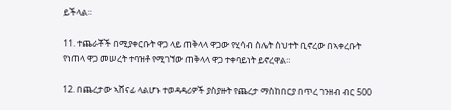ይችላል።

11. ተጨራቾች በሚያቀርቡት ዋጋ ላይ ጠቅላላ ዋጋው የሂሳብ ስሌት ስህተት ቢኖረው በኣቀረቡት የነጠላ ዋጋ መሠረት ተባዝቶ የሚገኘው ጠቅላላ ዋጋ ተቀባይነት ይኖረዋል።

12. በጨረታው ኣሸናፊ ላልሆኑ ተወዳዳሪዎች ያስያዙት የጨረታ ማስከበርያ በጥረ ገንዘብ ብር 500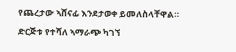የጨረታው ኣሸናፊ እንደታወቀ ይመለስላቸዋል። ድርጅቱ የተሻለ ኣማራጭ ካገኘ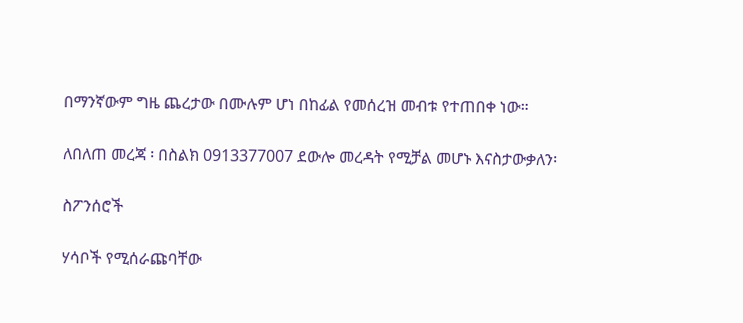በማንኛውም ግዜ ጨረታው በሙሉም ሆነ በከፊል የመሰረዝ መብቱ የተጠበቀ ነው።

ለበለጠ መረጃ ፡ በስልክ 0913377007 ደውሎ መረዳት የሚቻል መሆኑ እናስታውቃለን፡

ስፖንሰሮች

ሃሳቦች የሚሰራጩባቸው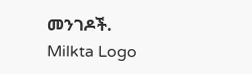መንገዶች.
Milkta Logo